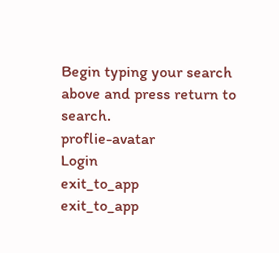Begin typing your search above and press return to search.
proflie-avatar
Login
exit_to_app
exit_to_app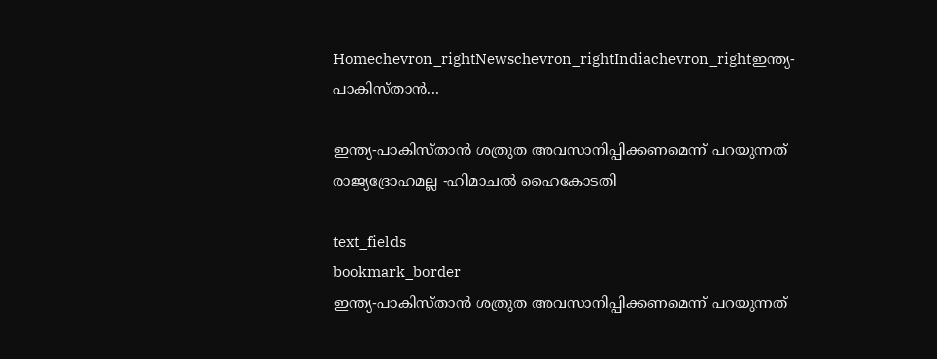Homechevron_rightNewschevron_rightIndiachevron_rightഇന്ത്യ-പാകിസ്താൻ...

ഇന്ത്യ-പാകിസ്താൻ ശത്രുത അവസാനിപ്പിക്കണമെന്ന് പറയുന്നത് രാജ്യദ്രോഹമല്ല -ഹിമാചൽ ഹൈകോടതി

text_fields
bookmark_border
ഇന്ത്യ-പാകിസ്താൻ ശത്രുത അവസാനിപ്പിക്കണമെന്ന് പറയുന്നത്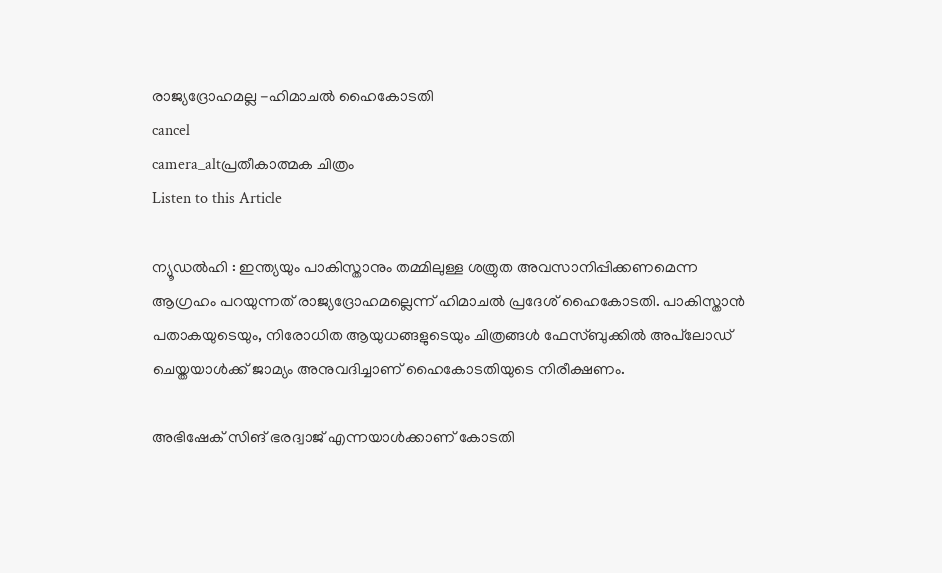രാജ്യദ്രോഹമല്ല -ഹിമാചൽ ഹൈകോടതി
cancel
camera_altപ്രതീകാത്മക ചിത്രം
Listen to this Article

ന്യൂഡൽഹി : ഇന്ത്യയും പാകിസ്താനും തമ്മിലുള്ള ശത്രുത അവസാനിപ്പിക്കണമെന്ന ആഗ്രഹം പറയുന്നത് രാജ്യദ്രോഹമല്ലെന്ന് ഹിമാചൽ പ്രദേശ് ഹൈകോടതി. പാകിസ്താൻ പതാകയുടെയും, നിരോധിത ആയുധങ്ങളുടെയും ചിത്രങ്ങൾ ഫേസ്ബുക്കിൽ അപ്‌ലോഡ് ചെയ്തയാൾക്ക് ജാമ്യം അനുവദിച്ചാണ് ഹൈകോടതിയുടെ നിരീക്ഷണം.

അഭിഷേക് സിങ് ഭരദ്വാജ് എന്നയാൾക്കാണ് കോടതി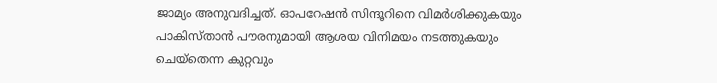ജാമ്യം അനുവദിച്ചത്. ഓപറേഷൻ സിന്ദൂറിനെ വിമർശിക്കുകയും പാകിസ്താൻ പൗരനുമായി ആശയ വിനിമയം നടത്തുകയും ചെയ്തെന്ന കുറ്റവും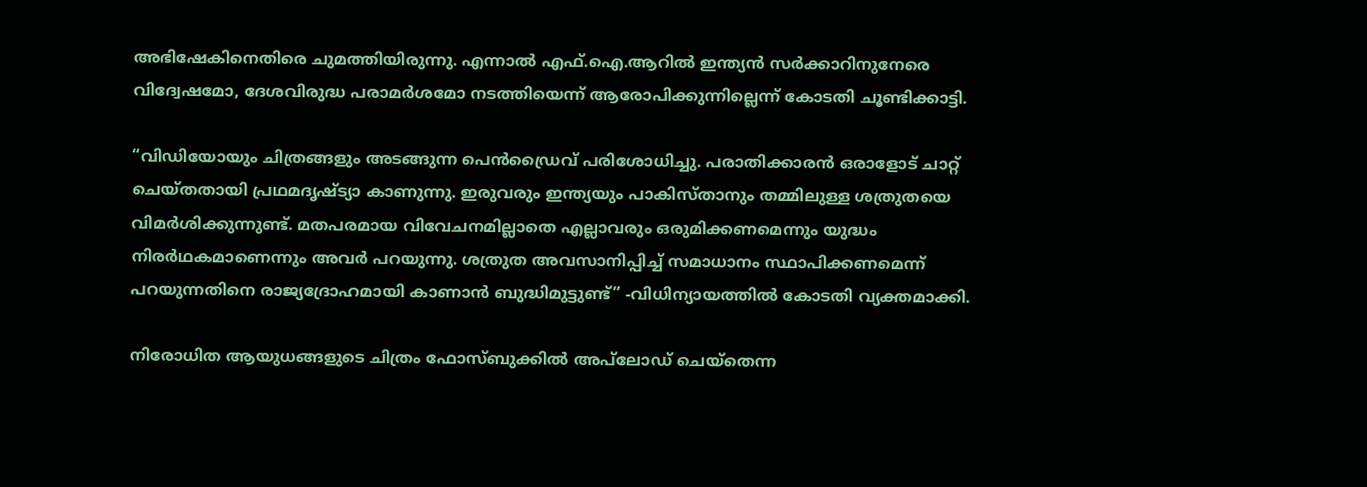അഭിഷേകിനെതിരെ ചുമത്തിയിരുന്നു. എന്നാൽ എഫ്‌.ഐ.ആറിൽ ഇന്ത്യൻ സർക്കാറിനുനേരെ വിദ്വേഷമോ, ദേശവിരുദ്ധ പരാമർശമോ നടത്തിയെന്ന് ആരോപിക്കുന്നില്ലെന്ന് കോടതി ചൂണ്ടിക്കാട്ടി.

“വിഡിയോയും ചിത്രങ്ങളും അടങ്ങുന്ന പെൻഡ്രൈവ് പരിശോധിച്ചു. പരാതിക്കാരൻ ഒരാളോട് ചാറ്റ് ചെയ്തതായി പ്രഥമദൃഷ്ട്യാ കാണുന്നു. ഇരുവരും ഇന്ത്യയും പാകിസ്താനും തമ്മിലുള്ള ശത്രുതയെ വിമർശിക്കുന്നുണ്ട്. മതപരമായ വിവേചനമില്ലാതെ എല്ലാവരും ഒരുമിക്കണമെന്നും യുദ്ധം നിരർഥകമാണെന്നും അവർ പറയുന്നു. ശത്രുത അവസാനിപ്പിച്ച് സമാധാനം സ്ഥാപിക്കണമെന്ന് പറയുന്നതിനെ രാജ്യദ്രോഹമായി കാണാൻ ബുദ്ധിമുട്ടുണ്ട്” -വിധിന്യായത്തിൽ കോടതി വ്യക്തമാക്കി.

നിരോധിത ആയുധങ്ങളുടെ ചിത്രം ഫോസ്ബുക്കിൽ അപ്‌ലോഡ് ചെയ്തെന്ന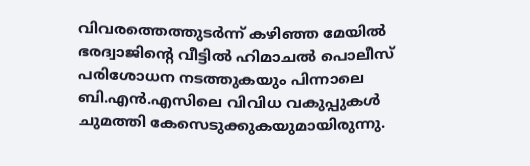വിവരത്തെത്തുടർന്ന് കഴിഞ്ഞ മേയിൽ ഭരദ്വാജിന്‍റെ വീട്ടിൽ ഹിമാചൽ പൊലീസ് പരിശോധന നടത്തുകയും പിന്നാലെ ബി.എൻ.എസിലെ വിവിധ വകുപ്പുകൾ ചുമത്തി കേസെടുക്കുകയുമായിരുന്നു.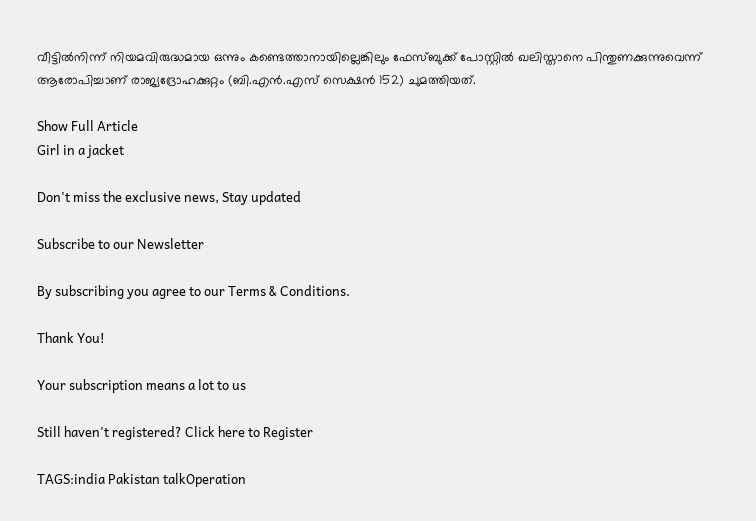വീട്ടിൽനിന്ന് നിയമവിരുദ്ധമായ ഒന്നും കണ്ടെത്താനായില്ലെങ്കിലും ഫേസ്ബുക്ക് പോസ്റ്റിൽ ഖലിസ്താനെ പിന്തുണക്കുന്നുവെന്ന് ആരോപിച്ചാണ് രാജ്യദ്രോഹക്കുറ്റം (ബി.എൻ.എസ് സെക്ഷൻ 152) ചുമത്തിയത്.

Show Full Article
Girl in a jacket

Don't miss the exclusive news, Stay updated

Subscribe to our Newsletter

By subscribing you agree to our Terms & Conditions.

Thank You!

Your subscription means a lot to us

Still haven't registered? Click here to Register

TAGS:india Pakistan talkOperation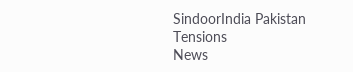SindoorIndia Pakistan Tensions
News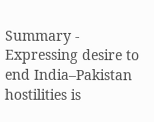Summary - Expressing desire to end India–Pakistan hostilities is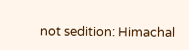not sedition: Himachal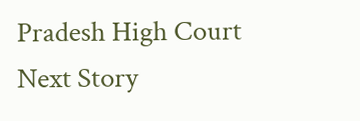Pradesh High Court
Next Story